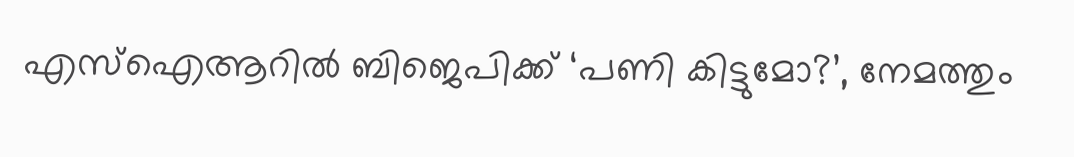എസ്‌ഐആറില്‍ ബിജെപിക്ക് ‘പണി കിട്ടുമോ?’, നേമത്തും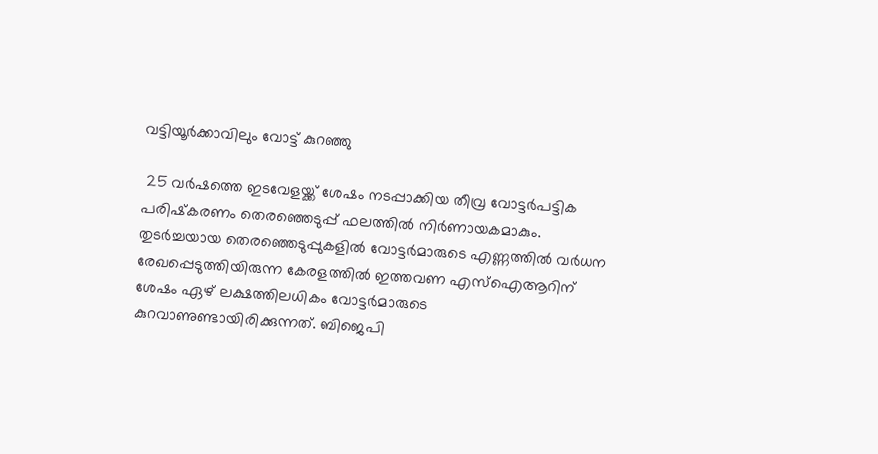വട്ടിയൂര്‍ക്കാവിലും വോട്ട് കുറഞ്ഞു

 25 വര്‍ഷത്തെ ഇടവേളയ്ക്ക് ശേഷം നടപ്പാക്കിയ തീവ്ര വോട്ടര്‍പട്ടിക പരിഷ്‌കരണം തെരഞ്ഞെടുപ്പ് ഫലത്തില്‍ നിര്‍ണായകമാകും. തുടര്‍ച്ചയായ തെരഞ്ഞെടുപ്പുകളില്‍ വോട്ടര്‍മാരുടെ എണ്ണത്തില്‍ വര്‍ധന രേഖപ്പെടുത്തിയിരുന്ന കേരളത്തില്‍ ഇത്തവണ എസ്‌ഐആറിന് ശേഷം ഏഴ് ലക്ഷത്തിലധികം വോട്ടര്‍മാരുടെ കുറവാണുണ്ടായിരിക്കുന്നത്. ബിജെപി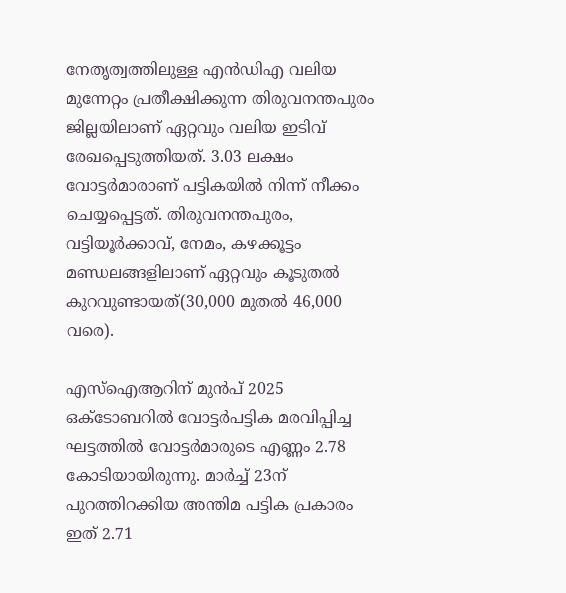നേതൃത്വത്തിലുള്ള എന്‍ഡിഎ വലിയ മുന്നേറ്റം പ്രതീക്ഷിക്കുന്ന തിരുവനന്തപുരം ജില്ലയിലാണ് ഏറ്റവും വലിയ ഇടിവ് രേഖപ്പെടുത്തിയത്. 3.03 ലക്ഷം വോട്ടര്‍മാരാണ് പട്ടികയില്‍ നിന്ന് നീക്കം ചെയ്യപ്പെട്ടത്. തിരുവനന്തപുരം, വട്ടിയൂര്‍ക്കാവ്, നേമം, കഴക്കൂട്ടം മണ്ഡലങ്ങളിലാണ് ഏറ്റവും കൂടുതല്‍ കുറവുണ്ടായത്(30,000 മുതല്‍ 46,000 വരെ).

എസ്‌ഐആറിന് മുന്‍പ് 2025 ഒക്ടോബറില്‍ വോട്ടര്‍പട്ടിക മരവിപ്പിച്ച ഘട്ടത്തില്‍ വോട്ടര്‍മാരുടെ എണ്ണം 2.78 കോടിയായിരുന്നു. മാര്‍ച്ച് 23ന് പുറത്തിറക്കിയ അന്തിമ പട്ടിക പ്രകാരം ഇത് 2.71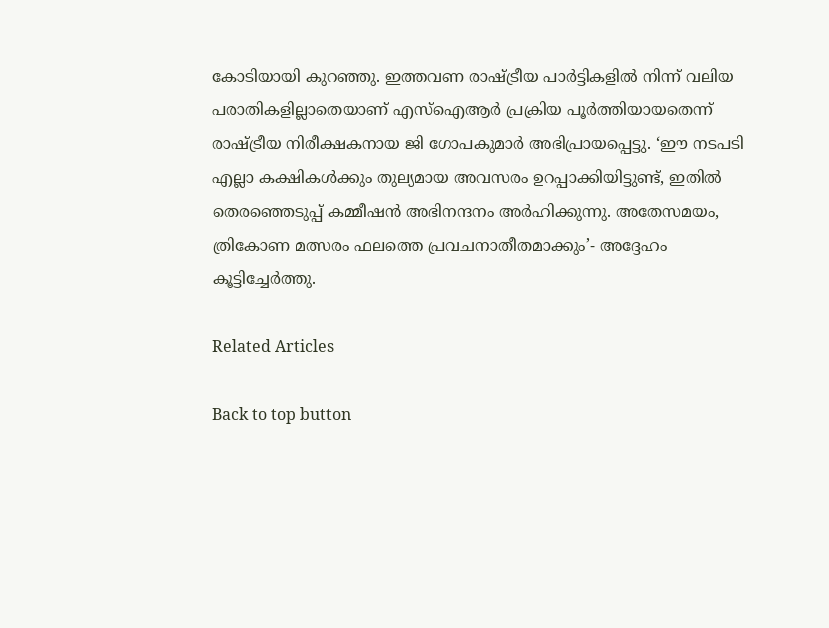കോടിയായി കുറഞ്ഞു. ഇത്തവണ രാഷ്ട്രീയ പാര്‍ട്ടികളില്‍ നിന്ന് വലിയ പരാതികളില്ലാതെയാണ് എസ്‌ഐആര്‍ പ്രക്രിയ പൂര്‍ത്തിയായതെന്ന് രാഷ്ട്രീയ നിരീക്ഷകനായ ജി ഗോപകുമാര്‍ അഭിപ്രായപ്പെട്ടു. ‘ഈ നടപടി എല്ലാ കക്ഷികള്‍ക്കും തുല്യമായ അവസരം ഉറപ്പാക്കിയിട്ടുണ്ട്, ഇതില്‍ തെരഞ്ഞെടുപ്പ് കമ്മീഷന്‍ അഭിനന്ദനം അര്‍ഹിക്കുന്നു. അതേസമയം, ത്രികോണ മത്സരം ഫലത്തെ പ്രവചനാതീതമാക്കും’- അദ്ദേഹം കൂട്ടിച്ചേര്‍ത്തു.

Related Articles

Back to top button